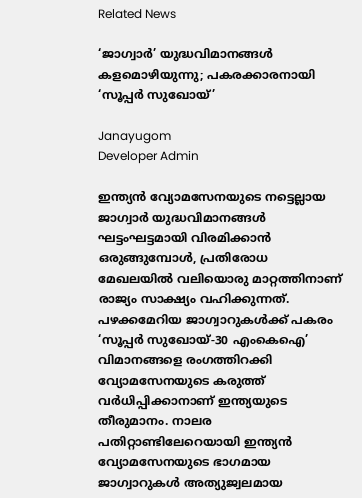Related News

‘ജാഗ്വാർ’ യുദ്ധവിമാനങ്ങൾ കളമൊഴിയുന്നു; പകരക്കാരനായി ‘സൂപ്പർ സുഖോയ്’

Janayugom
Developer Admin

ഇന്ത്യൻ വ്യോമസേനയുടെ നട്ടെല്ലായ ജാഗ്വാർ യുദ്ധവിമാനങ്ങൾ ഘട്ടംഘട്ടമായി വിരമിക്കാൻ ഒരുങ്ങുമ്പോൾ, പ്രതിരോധ മേഖലയിൽ വലിയൊരു മാറ്റത്തിനാണ് രാജ്യം സാക്ഷ്യം വഹിക്കുന്നത്. പഴക്കമേറിയ ജാഗ്വാറുകൾക്ക് പകരം ‘സൂപ്പർ സുഖോയ്-30 എംകെഐ’ വിമാനങ്ങളെ രംഗത്തിറക്കി വ്യോമസേനയുടെ കരുത്ത് വർധിപ്പിക്കാനാണ് ഇന്ത്യയുടെ തീരുമാനം. നാലര പതിറ്റാണ്ടിലേറെയായി ഇന്ത്യൻ വ്യോമസേനയുടെ ഭാഗമായ ജാഗ്വാറുകൾ അത്യുജ്വലമായ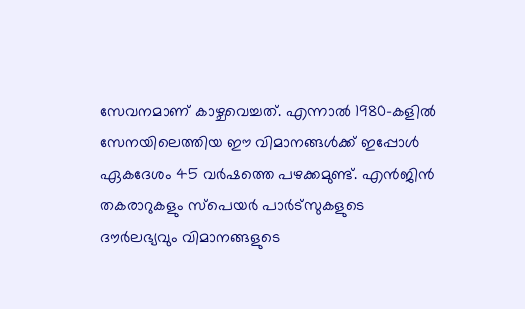സേവനമാണ് കാഴ്ചവെച്ചത്. എന്നാൽ 1980-കളിൽ സേനയിലെത്തിയ ഈ വിമാനങ്ങൾക്ക് ഇപ്പോൾ ഏകദേശം 45 വർഷത്തെ പഴക്കമുണ്ട്. എൻജിൻ തകരാറുകളും സ്പെയർ പാർട്സുകളുടെ ദൗർലഭ്യവും വിമാനങ്ങളുടെ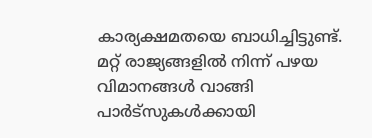കാര്യക്ഷമതയെ ബാധിച്ചിട്ടുണ്ട്. മറ്റ് രാജ്യങ്ങളിൽ നിന്ന് പഴയ വിമാനങ്ങൾ വാങ്ങി പാർട്സുകൾക്കായി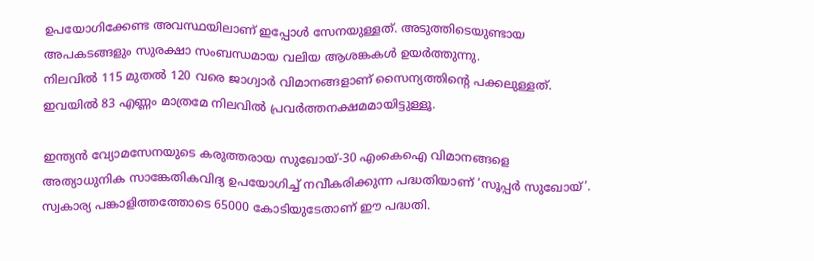ഉപയോഗിക്കേണ്ട അവസ്ഥയിലാണ് ഇപ്പോൾ സേനയുള്ളത്. അടുത്തിടെയുണ്ടായ അപകടങ്ങളും സുരക്ഷാ സംബന്ധമായ വലിയ ആശങ്കകൾ ഉയർത്തുന്നു.
നിലവില്‍ 115 മുതല്‍ 120 വരെ ജാഗ്വാർ വിമാനങ്ങളാണ് സൈന്യത്തിന്റെ പക്കലുള്ളത്. ഇവയില്‍ 83 എണ്ണം മാത്രമേ നിലവില്‍ പ്രവര്‍ത്തനക്ഷമമായിട്ടുള്ളൂ.

ഇന്ത്യൻ വ്യോമസേനയുടെ കരുത്തരായ സുഖോയ്-30 എംകെഐ വിമാനങ്ങളെ അത്യാധുനിക സാങ്കേതികവിദ്യ ഉപയോഗിച്ച് നവീകരിക്കുന്ന പദ്ധതിയാണ് ‘സൂപ്പർ സുഖോയ്’. സ്വകാര്യ പങ്കാളിത്തത്തോടെ 65000 കോടിയുടേതാണ് ഈ പദ്ധതി.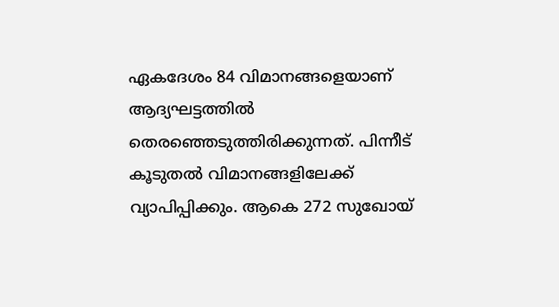ഏകദേശം 84 വിമാനങ്ങളെയാണ് ആദ്യഘട്ടത്തിൽ തെരഞ്ഞെടുത്തിരിക്കുന്നത്. പിന്നീട് കൂടുതല്‍ വിമാനങ്ങളിലേക്ക് വ്യാപിപ്പിക്കും. ആകെ 272 സുഖോയ്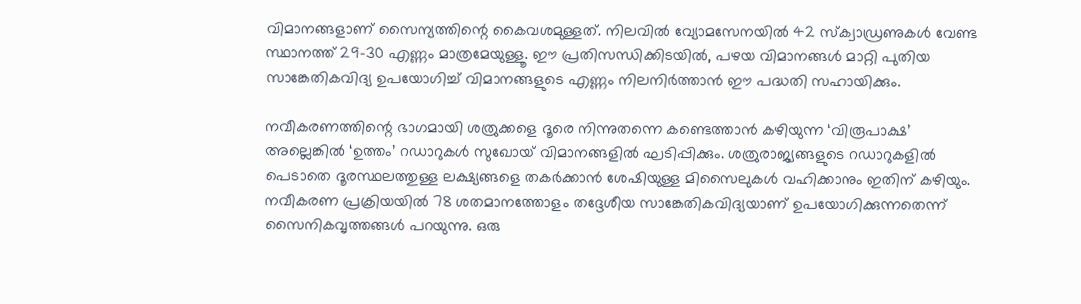വിമാനങ്ങളാണ് സൈന്യത്തിന്റെ കൈവശമുള്ളത്. നിലവിൽ വ്യോമസേനയിൽ 42 സ്ക്വാഡ്രണുകൾ വേണ്ട സ്ഥാനത്ത് 29–30 എണ്ണം മാത്രമേയുള്ളൂ. ഈ പ്രതിസന്ധിക്കിടയിൽ, പഴയ വിമാനങ്ങൾ മാറ്റി പുതിയ സാങ്കേതികവിദ്യ ഉപയോഗിച്ച് വിമാനങ്ങളുടെ എണ്ണം നിലനിർത്താൻ ഈ പദ്ധതി സഹായിക്കും.

നവീകരണത്തിന്റെ ഭാഗമായി ശത്രുക്കളെ ദൂരെ നിന്നുതന്നെ കണ്ടെത്താൻ കഴിയുന്ന ‘വിരൂപാക്ഷ’ അല്ലെങ്കിൽ ‘ഉത്തം’ റഡാറുകൾ സുഖോയ് വിമാനങ്ങളില്‍ ഘടിപ്പിക്കും. ശത്രുരാജ്യങ്ങളുടെ റഡാറുകളിൽ പെടാതെ ദൂരസ്ഥലത്തുള്ള ലക്ഷ്യങ്ങളെ തകർക്കാൻ ശേഷിയുള്ള മിസൈലുകൾ വഹിക്കാനും ഇതിന് കഴിയും. നവീകരണ പ്രക്രിയയിൽ 78 ശതമാനത്തോളം തദ്ദേശീയ സാങ്കേതികവിദ്യയാണ് ഉപയോഗിക്കുന്നതെന്ന് സൈനികവൃത്തങ്ങള്‍ പറയുന്നു. ഒരു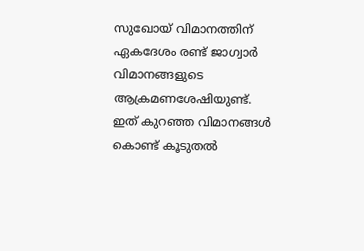സുഖോയ് വിമാനത്തിന് ഏകദേശം രണ്ട് ജാഗ്വാർ വിമാനങ്ങളുടെ ആക്രമണശേഷിയുണ്ട്. ഇത് കുറഞ്ഞ വിമാനങ്ങൾ കൊണ്ട് കൂടുതൽ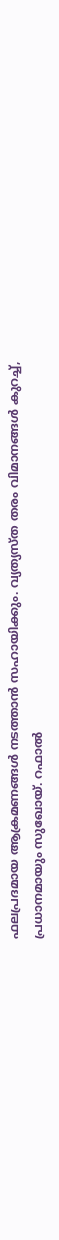ഫലപ്രദമായ ആക്രമണങ്ങൾ നടത്താൻ സഹായിക്കും. വ്യത്യസ്ത തരം വിമാനങ്ങൾ കുറച്ച്, പ്രധാനമായും സുഖോയ്. റഫാല്‍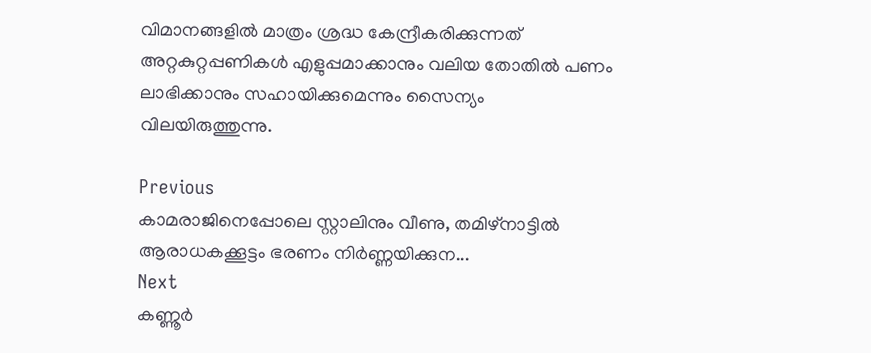വിമാനങ്ങളിൽ മാത്രം ശ്രദ്ധ കേന്ദ്രീകരിക്കുന്നത് അറ്റകുറ്റപ്പണികൾ എളുപ്പമാക്കാനും വലിയ തോതിൽ പണം ലാഭിക്കാനും സഹായിക്കുമെന്നും സൈന്യം വിലയിരുത്തുന്നു.

Previous
കാമരാജിനെപ്പോലെ സ്റ്റാലിനും വീണു, തമിഴ്‌നാട്ടിൽ ആരാധകക്കൂട്ടം ഭരണം നിർണ്ണയിക്കുന...
Next
കണ്ണൂർ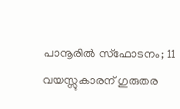പാനൂരിൽ സ്ഫോടനം; 11 വയസ്സുകാരന് ഗുരുതര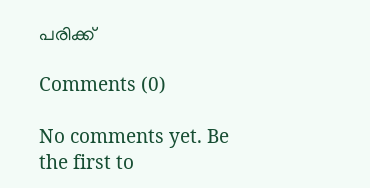പരിക്ക്

Comments (0)

No comments yet. Be the first to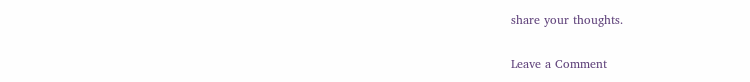share your thoughts.

Leave a Comment